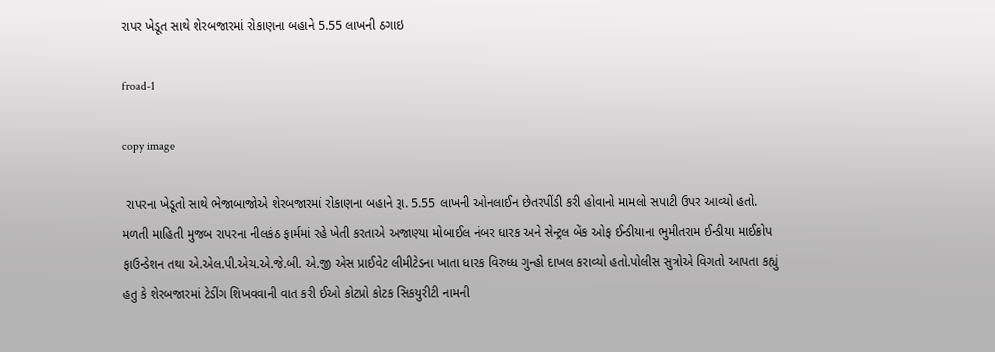રાપર ખેડૂત સાથે શેરબજારમાં રોકાણના બહાને 5.55 લાખની ઠગાઇ

froad-1

copy image

 રાપરના ખેડૂતો સાથે ભેજાબાજોએ શેરબજારમાં રોકાણના બહાને રૂા. 5.55 લાખની ઓનલાઈન છેતરપીંડી કરી હોવાનો મામલો સપાટી ઉપર આવ્યો હતો. મળતી માહિતી મુજબ રાપરના નીલકંઠ ફાર્મમાં રહે ખેતી કરતાએ અજાણ્યા મોબાઈલ નંબર ધારક અને સેન્ટ્રલ બેંક ઓફ ઈન્ડીયાના ભુમીતરામ ઈન્ડીયા માઈક્રોપ ફાઉન્ડેશન તથા એ.એલ.પી.એચ.એ.જે.બી. એ.જી એસ પ્રાઈવેટ લીમીટેડના ખાતા ધારક વિરુધ્ધ ગુન્હો દાખલ કરાવ્યો હતો.પોલીસ સુત્રોએ વિગતો આપતા કહ્યું હતુ કે શેરબજારમાં ટેડીંગ શિખવવાની વાત કરી ઈઓ કોટપ્રો કોટક સિકયુરીટી નામની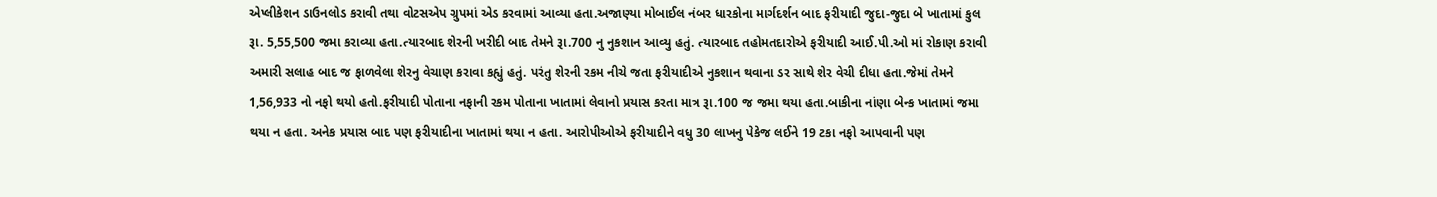એપ્લીકેશન ડાઉનલોડ કરાવી તથા વોટસએપ ગ્રુપમાં એડ કરવામાં આવ્યા હતા.અજાણ્યા મોબાઈલ નંબર ધારકોના માર્ગદર્શન બાદ ફરીયાદી જુદા-જુદા બે ખાતામાં કુલ રૂા. 5,55,500 જમા કરાવ્યા હતા.ત્યારબાદ શેરની ખરીદી બાદ તેમને રૂા.700 નુ નુકશાન આવ્યુ હતું. ત્યારબાદ તહોમતદારોએ ફરીયાદી આઈ.પી.ઓ માં રોકાણ કરાવી અમારી સલાહ બાદ જ ફાળવેલા શેરનુ વેચાણ કરાવા કહ્યું હતું. પરંતુ શેરની રકમ નીચે જતા ફરીયાદીએ નુકશાન થવાના ડર સાથે શેર વેચી દીધા હતા.જેમાં તેમને 1,56,933 નો નફો થયો હતો.ફરીયાદી પોતાના નફાની રકમ પોતાના ખાતામાં લેવાનો પ્રયાસ કરતા માત્ર રૂા.100 જ જમા થયા હતા.બાકીના નાંણા બેન્ક ખાતામાં જમા થયા ન હતા. અનેક પ્રયાસ બાદ પણ ફરીયાદીના ખાતામાં થયા ન હતા. આરોપીઓએ ફરીયાદીને વધુ 30 લાખનુ પેકેજ લઈને 19 ટકા નફો આપવાની પણ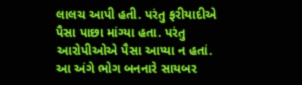લાલચ આપી હતી. પરંતુ ફરીયાદીએ પૈસા પાછા માંગ્યા હતા. પરંતુ આરોપીઓએ પૈસા આપ્યા ન હતાં. આ અંગે ભોગ બનનારે સાયબર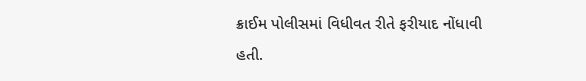ક્રાઈમ પોલીસમાં વિધીવત રીતે ફરીયાદ નોંધાવી હતી.